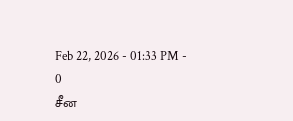Feb 22, 2026 - 01:33 PM -
0
சீன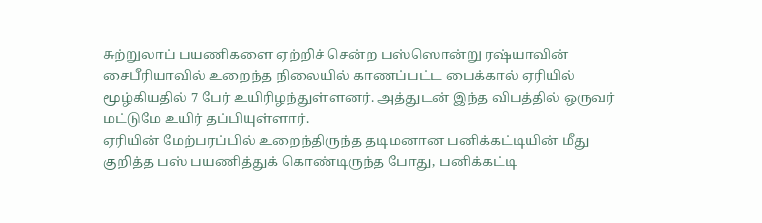சுற்றுலாப் பயணிகளை ஏற்றிச் சென்ற பஸ்ஸொன்று ரஷ்யாவின் சைபீரியாவில் உறைந்த நிலையில் காணப்பட்ட பைக்கால் ஏரியில் மூழ்கியதில் 7 பேர் உயிரிழந்துள்ளனர். அத்துடன் இந்த விபத்தில் ஒருவர் மட்டுமே உயிர் தப்பியுள்ளார்.
ஏரியின் மேற்பரப்பில் உறைந்திருந்த தடிமனான பனிக்கட்டியின் மீது குறித்த பஸ் பயணித்துக் கொண்டிருந்த போது, பனிக்கட்டி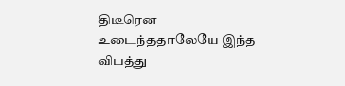திடீரென உடைந்ததாலேயே இந்த விபத்து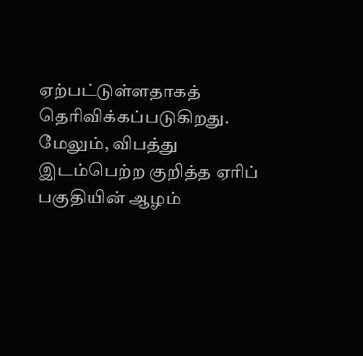ஏற்பட்டுள்ளதாகத் தெரிவிக்கப்படுகிறது.
மேலும், விபத்து இடம்பெற்ற குறித்த ஏரிப் பகுதியின் ஆழம்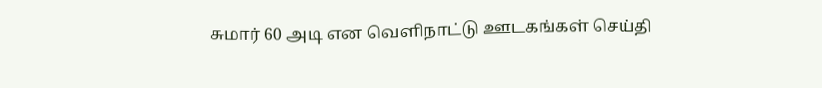சுமார் 60 அடி என வெளிநாட்டு ஊடகங்கள் செய்தி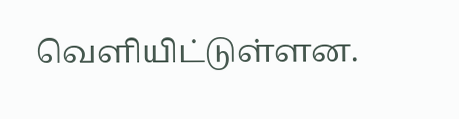வெளியிட்டுள்ளன.